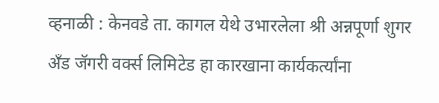व्हनाळी : केनवडे ता. कागल येथे उभारलेला श्री अन्नपूर्णा शुगर अँड जॅगरी वर्क्स लिमिटेड हा कारखाना कार्यकर्त्यांना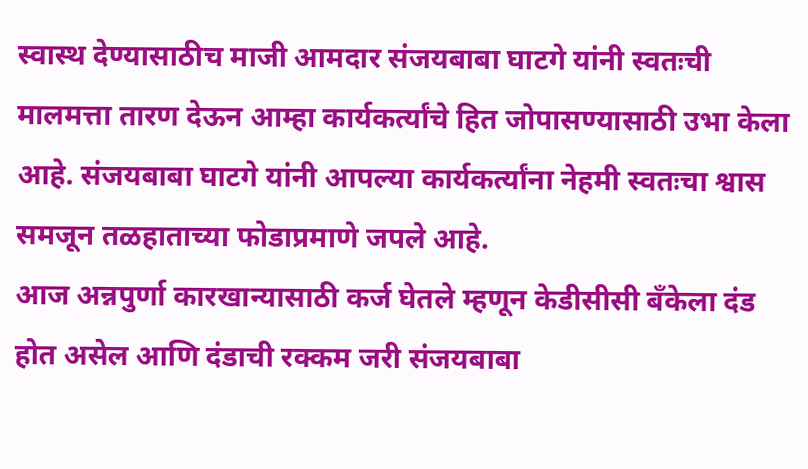स्वास्थ देण्यासाठीच माजी आमदार संजयबाबा घाटगे यांनी स्वतःची मालमत्ता तारण देऊन आम्हा कार्यकर्त्यांचे हित जोपासण्यासाठी उभा केला आहे. संजयबाबा घाटगे यांनी आपल्या कार्यकर्त्यांना नेहमी स्वतःचा श्वास समजून तळहाताच्या फोडाप्रमाणे जपले आहे.
आज अन्नपुर्णा कारखान्यासाठी कर्ज घेतले म्हणून केडीसीसी बॅंकेला दंड होत असेल आणि दंडाची रक्कम जरी संजयबाबा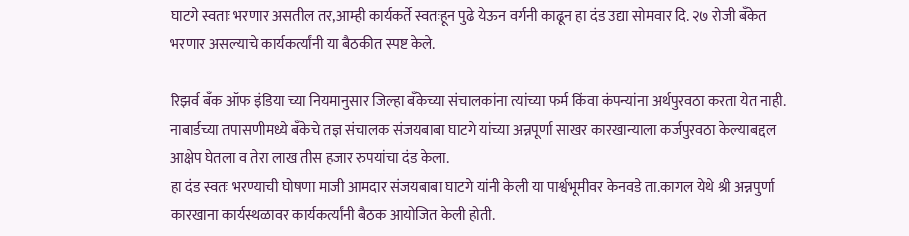घाटगे स्वताः भरणार असतील तर,आम्ही कार्यकर्ते स्वतःहून पुढे येऊन वर्गनी काढून हा दंड उद्या सोमवार दि. २७ रोजी बँकेत भरणार असल्याचे कार्यकर्त्यांनी या बैठकीत स्पष्ट केले.

रिझर्व बँक ऑफ इंडिया च्या नियमानुसार जिल्हा बँकेच्या संचालकांना त्यांच्या फर्म किंवा कंपन्यांना अर्थपुरवठा करता येत नाही. नाबार्डच्या तपासणीमध्ये बँकेचे तज्ञ संचालक संजयबाबा घाटगे यांच्या अन्नपूर्णा साखर कारखान्याला कर्जपुरवठा केल्याबद्दल आक्षेप घेतला व तेरा लाख तीस हजार रुपयांचा दंड केला.
हा दंड स्वतः भरण्याची घोषणा माजी आमदार संजयबाबा घाटगे यांनी केली या पार्श्वभूमीवर केनवडे ता.कागल येथे श्री अन्नपुर्णा कारखाना कार्यस्थळावर कार्यकर्त्यांनी बैठक आयोजित केली होती.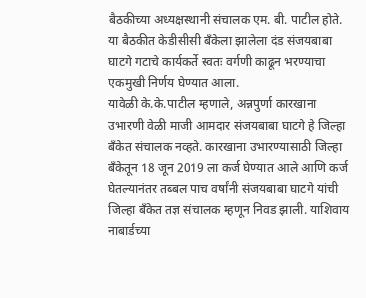बैठकीच्या अध्यक्षस्थानी संचालक एम. बी. पाटील होते.
या बैठकीत केडीसीसी बॅंकेला झालेला दंड संजयबाबा घाटगे गटाचे कार्यकर्ते स्वतः वर्गणी काढून भरण्याचा एकमुखी निर्णय घेण्यात आला.
यावेळी के.के.पाटील म्हणाले, अन्नपुर्णा कारखाना उभारणी वेळी माजी आमदार संजयबाबा घाटगे हे जिल्हा बँकेत संचालक नव्हते. कारखाना उभारण्यासाठी जिल्हा बँकेतून 18 जून 2019 ला कर्ज घेण्यात आले आणि कर्ज घेतल्यानंतर तब्बल पाच वर्षांनी संजयबाबा घाटगे यांची जिल्हा बँकेत तज्ञ संचालक म्हणून निवड झाली. याशिवाय नाबार्डच्या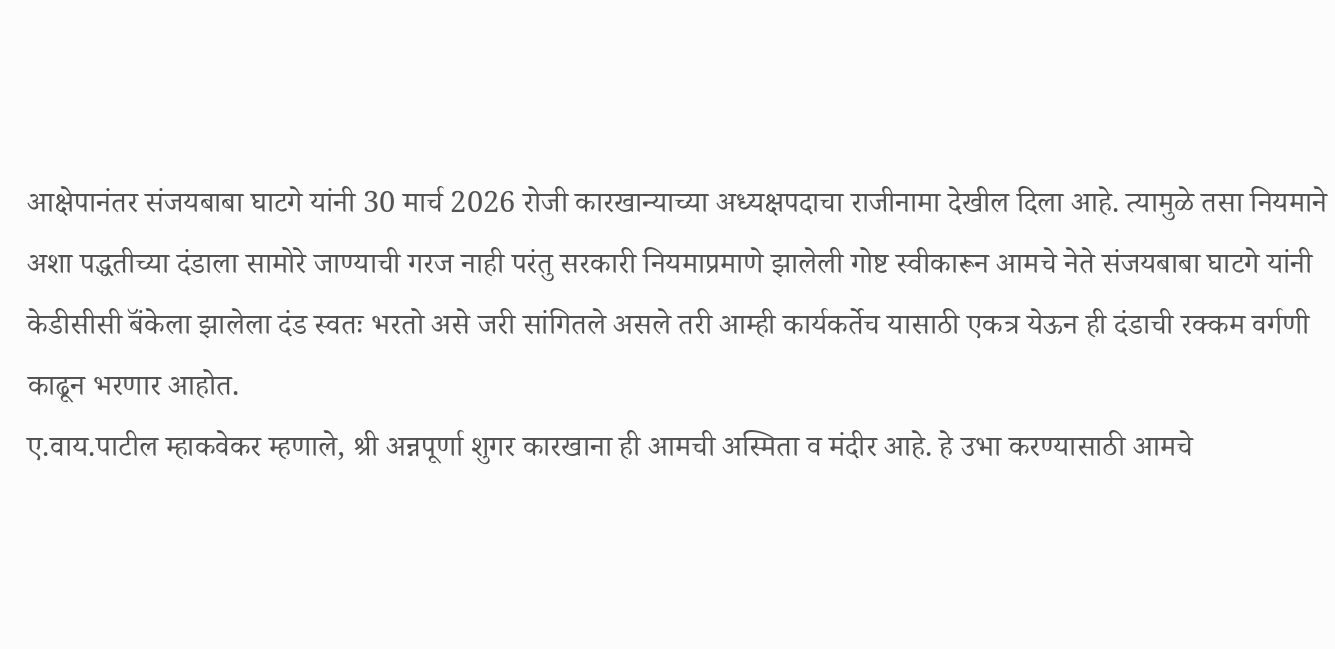आक्षेपानंतर संजयबाबा घाटगे यांनी 30 मार्च 2026 रोजी कारखान्याच्या अध्यक्षपदाचा राजीनामा देखील दिला आहे. त्यामुळे तसा नियमाने अशा पद्धतीच्या दंडाला सामोरे जाण्याची गरज नाही परंतु सरकारी नियमाप्रमाणे झालेली गोष्ट स्वीकारून आमचे नेते संजयबाबा घाटगे यांनी केडीसीसी बॅंकेला झालेला दंड स्वतः भरतो असे जरी सांगितले असले तरी आम्ही कार्यकर्तेच यासाठी एकत्र येऊन ही दंडाची रक्कम वर्गणी काढून भरणार आहोत.
ए.वाय.पाटील म्हाकवेकर म्हणाले, श्री अन्नपूर्णा शुगर कारखाना ही आमची अस्मिता व मंदीर आहे. हे उभा करण्यासाठी आमचे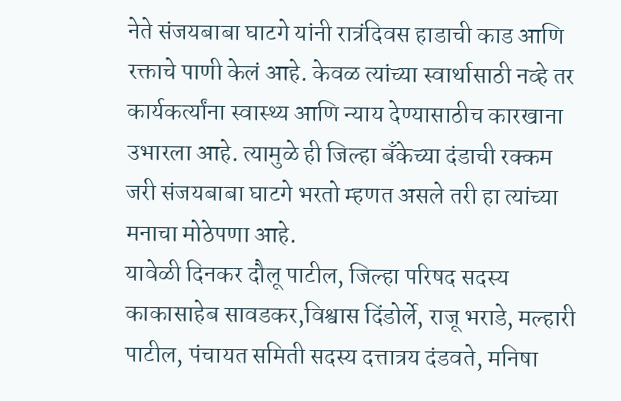नेते संजयबाबा घाटगे यांनी रात्रंदिवस हाडाची काड आणि रक्ताचे पाणी केलं आहे. केवळ त्यांच्या स्वार्थासाठी नव्हे तर कार्यकर्त्यांना स्वास्थ्य आणि न्याय देण्यासाठीच कारखाना उभारला आहे. त्यामुळे ही जिल्हा बॅंकेच्या दंडाची रक्कम जरी संजयबाबा घाटगे भरतो म्हणत असले तरी हा त्यांच्या मनाचा मोठेपणा आहे.
यावेळी दिनकर दौलू पाटील, जिल्हा परिषद सदस्य काकासाहेब सावडकर,विश्वास दिंडोर्ले, राजू भराडे, मल्हारी पाटील, पंचायत समिती सदस्य दत्तात्रय दंडवते, मनिषा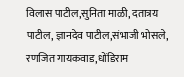विलास पाटील,सुनिता माळी, दतात्रय पाटील, ज्ञानदेव पाटील,संभाजी भोसले, रणजित गायकवाड,धोंडिराम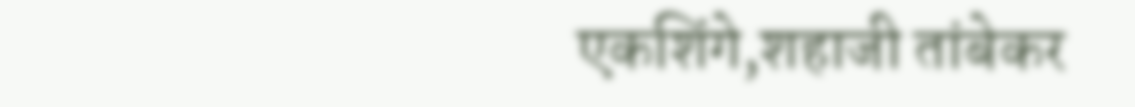एकशिंगे,शहाजी तांबेकर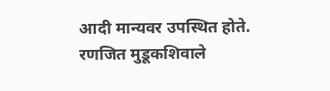आदी मान्यवर उपस्थित होते. रणजित मुडूकशिवाले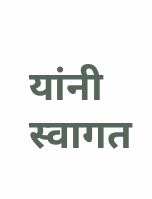यांनी स्वागत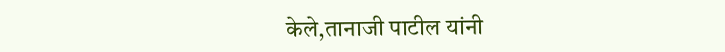केले,तानाजी पाटील यांनी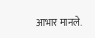आभार मानले.